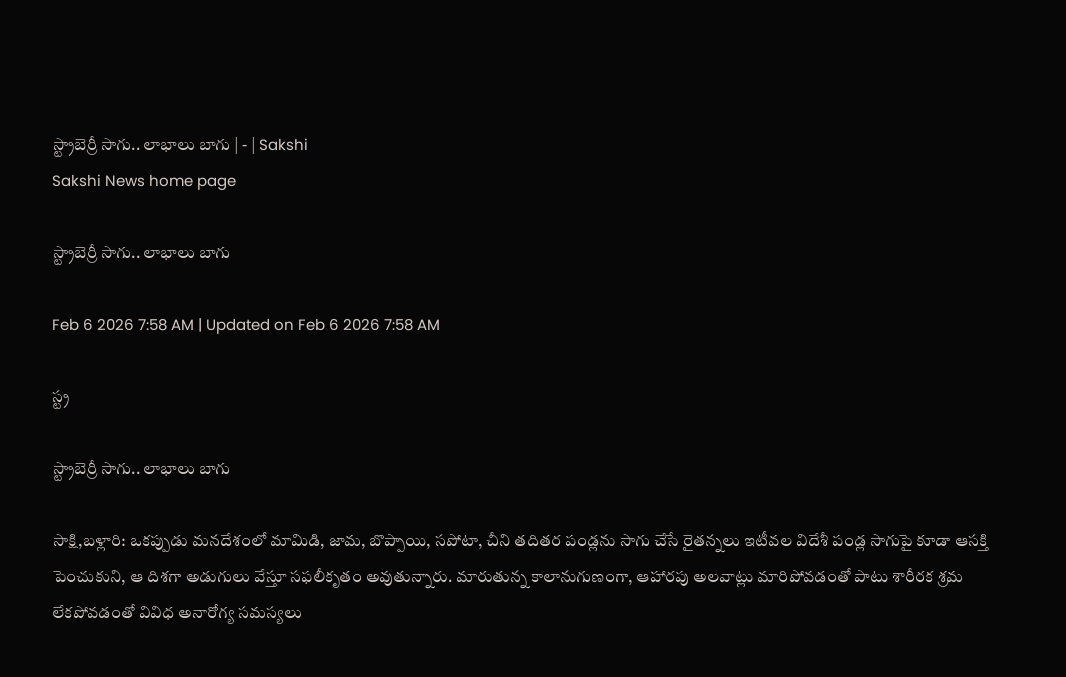స్ట్రాబెర్రీ సాగు.. లాభాలు బాగు | - | Sakshi
Sakshi News home page

స్ట్రాబెర్రీ సాగు.. లాభాలు బాగు

Feb 6 2026 7:58 AM | Updated on Feb 6 2026 7:58 AM

స్ట్ర

స్ట్రాబెర్రీ సాగు.. లాభాలు బాగు

సాక్షి,బళ్లారి: ఒకప్పుడు మనదేశంలో మామిడి, జామ, బొప్పాయి, సపోటా, చీని తదితర పండ్లను సాగు చేసే రైతన్నలు ఇటీవల విదేశీ పండ్ల సాగుపై కూడా ఆసక్తి పెంచుకుని, ఆ దిశగా అడుగులు వేస్తూ సఫలీకృతం అవుతున్నారు. మారుతున్న కాలానుగుణంగా, ఆహారపు అలవాట్లు మారిపోవడంతో పాటు శారీరక శ్రమ లేకపోవడంతో వివిధ అనారోగ్య సమస్యలు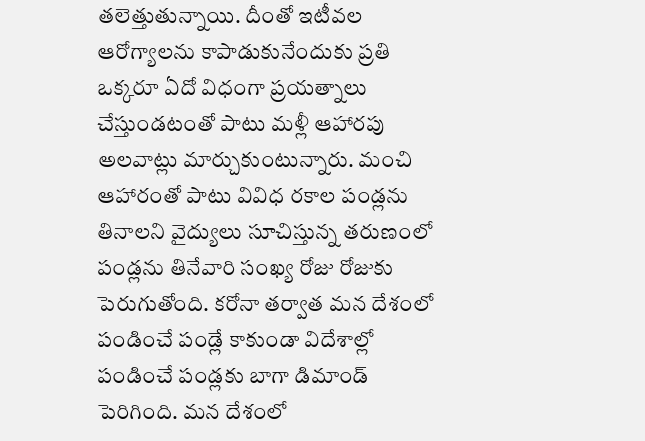తలెత్తుతున్నాయి. దీంతో ఇటీవల ఆరోగ్యాలను కాపాడుకునేందుకు ప్రతి ఒక్కరూ ఏదో విధంగా ప్రయత్నాలు చేస్తుండటంతో పాటు మళ్లీ ఆహారపు అలవాట్లు మార్చుకుంటున్నారు. మంచి ఆహారంతో పాటు వివిధ రకాల పండ్లను తినాలని వైద్యులు సూచిస్తున్న తరుణంలో పండ్లను తినేవారి సంఖ్య రోజు రోజుకు పెరుగుతోంది. కరోనా తర్వాత మన దేశంలో పండించే పండ్లే కాకుండా విదేశాల్లో పండించే పండ్లకు బాగా డిమాండ్‌ పెరిగింది. మన దేశంలో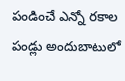పండించే ఎన్నో రకాల పండ్లు అందుబాటులో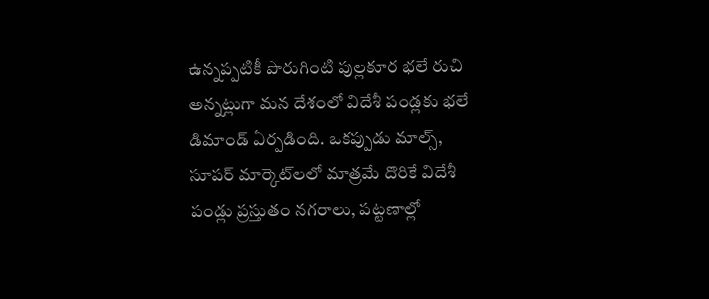ఉన్నప్పటికీ పొరుగింటి పుల్లకూర భలే రుచి అన్నట్లుగా మన దేశంలో విదేశీ పండ్లకు భలే డిమాండ్‌ ఏర్పడింది. ఒకప్పుడు మాల్స్‌, సూపర్‌ మార్కెట్‌లలో మాత్రమే దొరికే విదేశీ పండ్లు ప్రస్తుతం నగరాలు, పట్టణాల్లో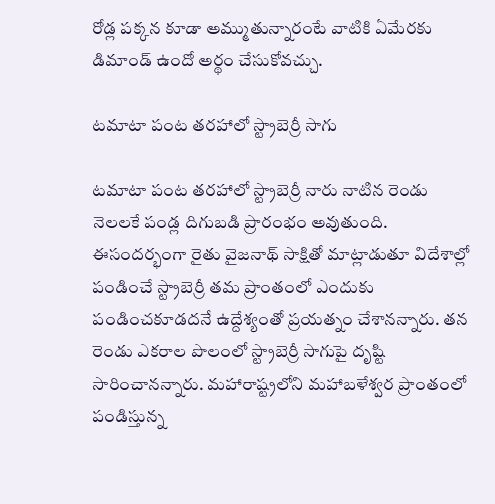రోడ్ల పక్కన కూడా అమ్ముతున్నారంటే వాటికి ఏమేరకు డిమాండ్‌ ఉందో అర్థం చేసుకోవచ్చు.

టమాటా పంట తరహాలో స్ట్రాబెర్రీ సాగు

టమాటా పంట తరహాలో స్ట్రాబెర్రీ నారు నాటిన రెండు నెలలకే పండ్ల దిగుబడి ప్రారంభం అవుతుంది. ఈసందర్భంగా రైతు వైజనాథ్‌ సాక్షితో మాట్లాడుతూ విదేశాల్లో పండించే స్ట్రాబెర్రీ తమ ప్రాంతంలో ఎందుకు పండించకూడదనే ఉద్దేశ్యంతో ప్రయత్నం చేశానన్నారు. తన రెండు ఎకరాల పొలంలో స్ట్రాబెర్రీ సాగుపై దృష్టి సారించానన్నారు. మహారాష్ట్రలోని మహాబళేశ్వర ప్రాంతంలో పండిస్తున్న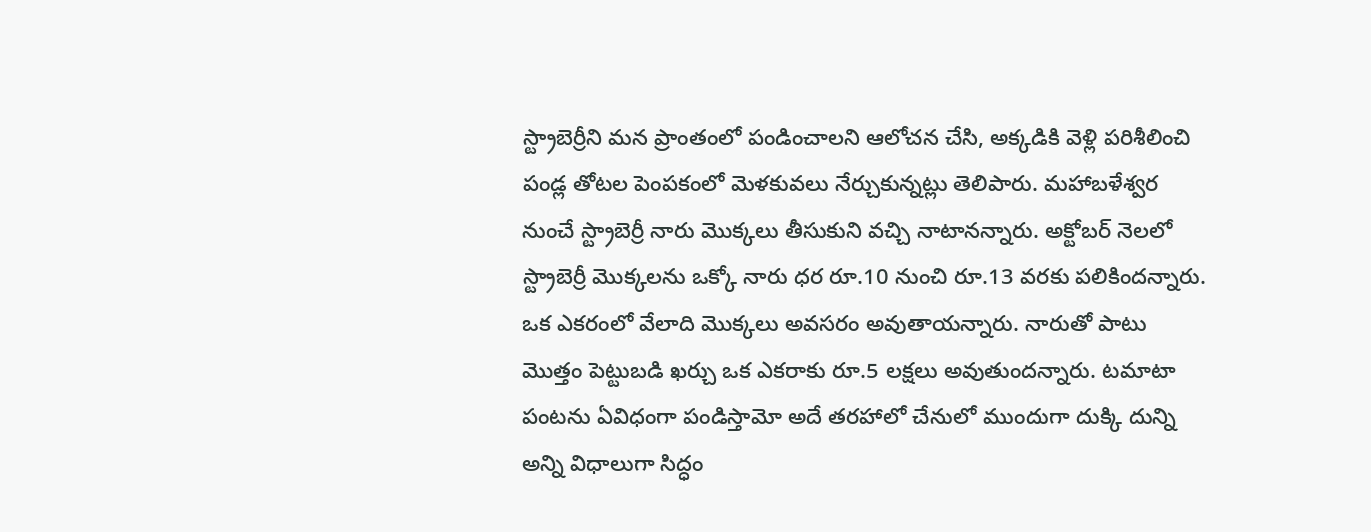స్ట్రాబెర్రీని మన ప్రాంతంలో పండించాలని ఆలోచన చేసి, అక్కడికి వెళ్లి పరిశీలించి పండ్ల తోటల పెంపకంలో మెళకువలు నేర్చుకున్నట్లు తెలిపారు. మహాబళేశ్వర నుంచే స్ట్రాబెర్రీ నారు మొక్కలు తీసుకుని వచ్చి నాటానన్నారు. అక్టోబర్‌ నెలలో స్ట్రాబెర్రీ మొక్కలను ఒక్కో నారు ధర రూ.10 నుంచి రూ.13 వరకు పలికిందన్నారు. ఒక ఎకరంలో వేలాది మొక్కలు అవసరం అవుతాయన్నారు. నారుతో పాటు మొత్తం పెట్టుబడి ఖర్చు ఒక ఎకరాకు రూ.5 లక్షలు అవుతుందన్నారు. టమాటా పంటను ఏవిధంగా పండిస్తామో అదే తరహాలో చేనులో ముందుగా దుక్కి దున్ని అన్ని విధాలుగా సిద్ధం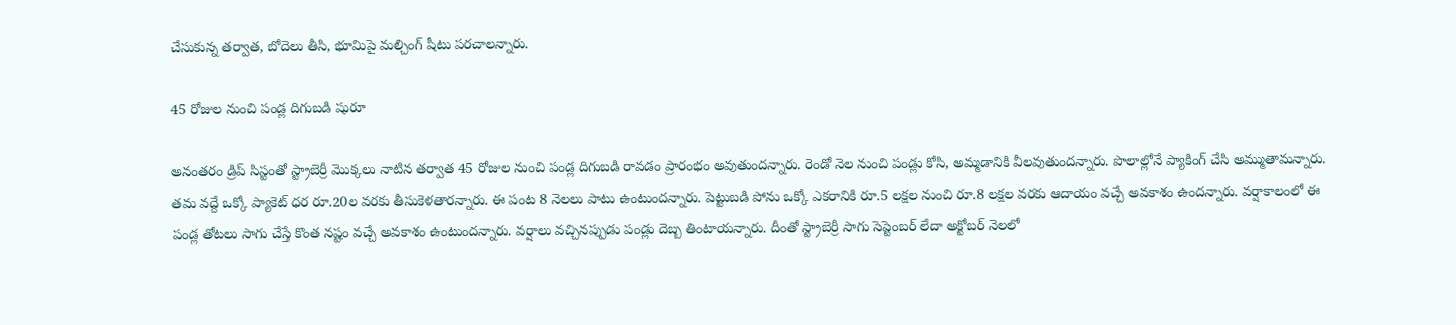చేసుకున్న తర్వాత, బోదెలు తీసి, భూమిపై మల్చింగ్‌ షీటు పరచాలన్నారు.

45 రోజుల నుంచి పండ్ల దిగుబడి షురూ

అనంతరం డ్రిప్‌ సిస్టంతో స్ట్రాబెర్రీ మొక్కలు నాటిన తర్వాత 45 రోజుల నుంచి పండ్ల దిగుబడి రావడం ప్రారంభం అవుతుందన్నారు. రెండో నెల నుంచి పండ్లు కోసి, అమ్మడానికి వీలవుతుందన్నారు. పొలాల్లోనే ప్యాకింగ్‌ చేసి అమ్ముతామన్నారు. తమ వద్దే ఒక్కో ప్యాకెట్‌ ధర రూ.20ల వరకు తీసుకెళతారన్నారు. ఈ పంట 8 నెలలు పాటు ఉంటుందన్నారు. పెట్టుబడి పోను ఒక్కో ఎకరానికి రూ.5 లక్షల నుంచి రూ.8 లక్షల వరకు ఆదాయం వచ్చే అవకాశం ఉందన్నారు. వర్షాకాలంలో ఈ పండ్ల తోటలు సాగు చేస్తే కొంత నష్టం వచ్చే అవకాశం ఉంటుందన్నారు. వర్షాలు వచ్చినప్పుడు పండ్లు దెబ్బ తింటాయన్నారు. దీంతో స్ట్రాబెర్రీ సాగు సెప్టెంబర్‌ లేదా అక్టోబర్‌ నెలలో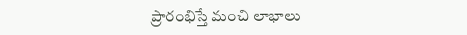ప్రారంభిస్తే మంచి లాభాలు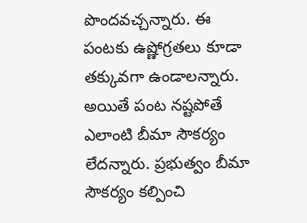పొందవచ్చన్నారు. ఈ పంటకు ఉష్ణోగ్రతలు కూడా తక్కువగా ఉండాలన్నారు. అయితే పంట నష్టపోతే ఎలాంటి బీమా సౌకర్యం లేదన్నారు. ప్రభుత్వం బీమా సౌకర్యం కల్పించి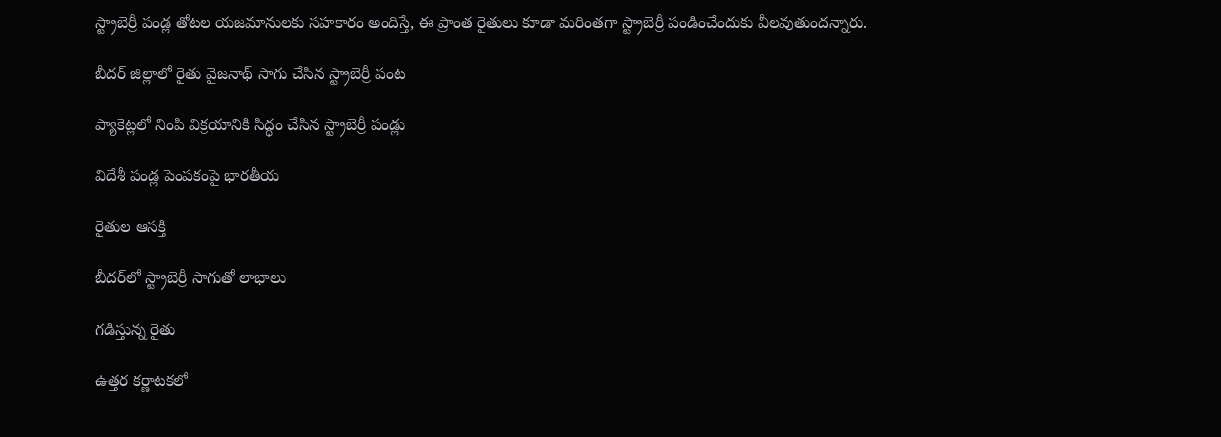స్ట్రాబెర్రీ పండ్ల తోటల యజమానులకు సహకారం అందిస్తే, ఈ ప్రాంత రైతులు కూడా మరింతగా స్ట్రాబెర్రీ పండించేందుకు వీలవుతుందన్నారు.

బీదర్‌ జిల్లాలో రైతు వైజనాథ్‌ సాగు చేసిన స్ట్రాబెర్రీ పంట

ప్యాకెట్లలో నింపి విక్రయానికి సిద్ధం చేసిన స్ట్రాబెర్రీ పండ్లు

విదేశీ పండ్ల పెంపకంపై భారతీయ

రైతుల ఆసక్తి

బీదర్‌లో స్ట్రాబెర్రీ సాగుతో లాభాలు

గడిస్తున్న రైతు

ఉత్తర కర్ణాటకలో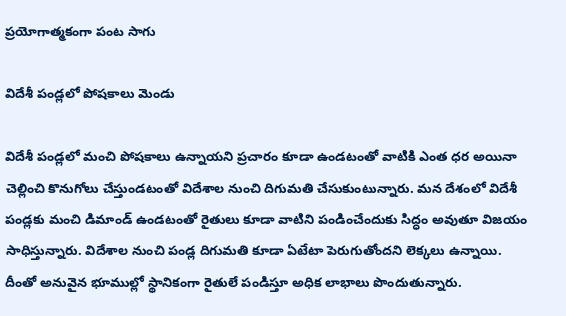ప్రయోగాత్మకంగా పంట సాగు

విదేశీ పండ్లలో పోషకాలు మెండు

విదేశీ పండ్లలో మంచి పోషకాలు ఉన్నాయని ప్రచారం కూడా ఉండటంతో వాటికి ఎంత ధర అయినా చెల్లించి కొనుగోలు చేస్తుండటంతో విదేశాల నుంచి దిగుమతి చేసుకుంటున్నారు. మన దేశంలో విదేశీ పండ్లకు మంచి డిమాండ్‌ ఉండటంతో రైతులు కూడా వాటిని పండించేందుకు సిద్ధం అవుతూ విజయం సాధిస్తున్నారు. విదేశాల నుంచి పండ్ల దిగుమతి కూడా ఏటేటా పెరుగుతోందని లెక్కలు ఉన్నాయి. దీంతో అనువైన భూముల్లో స్థానికంగా రైతులే పండిస్తూ అధిక లాభాలు పొందుతున్నారు.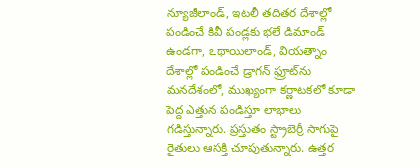న్యూజీలాండ్‌, ఇటలీ తదితర దేశాల్లో పండించే కివీ పండ్లకు భలే డిమాండ్‌ ఉండగా, ఽథాయిలాండ్‌, వియత్నాం దేశాల్లో పండించే డ్రాగన్‌ ఫ్రూట్‌ను మనదేశంలో, ముఖ్యంగా కర్ణాటకలో కూడా పెద్ద ఎత్తున పండిస్తూ లాభాలు గడిస్తున్నారు. ప్రస్తుతం స్ట్రాబెర్రీ సాగుపై రైతులు ఆసక్తి చూపుతున్నారు. ఉత్తర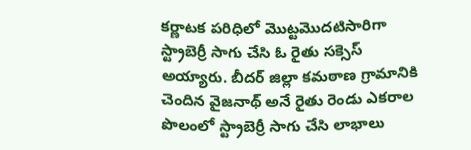కర్ణాటక పరిధిలో మొట్టమొదటిసారిగా స్ట్రాబెర్రీ సాగు చేసి ఓ రైతు సక్సెస్‌ అయ్యారు. బీదర్‌ జిల్లా కమఠాణ గ్రామానికి చెందిన వైజనాథ్‌ అనే రైతు రెండు ఎకరాల పొలంలో స్ట్రాబెర్రీ సాగు చేసి లాభాలు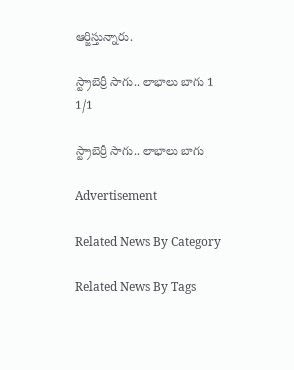ఆర్జిస్తున్నారు.

స్ట్రాబెర్రీ సాగు.. లాభాలు బాగు 1
1/1

స్ట్రాబెర్రీ సాగు.. లాభాలు బాగు

Advertisement

Related News By Category

Related News By Tags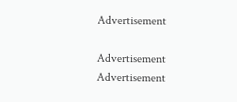Advertisement

Advertisement
Advertisement